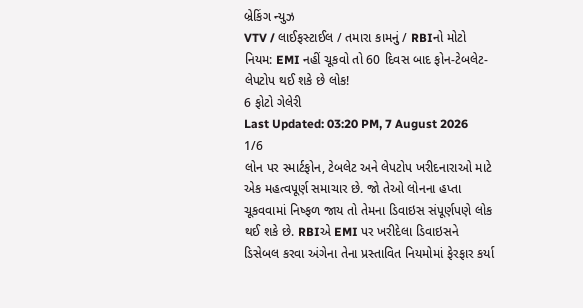બ્રેકિંગ ન્યુઝ
VTV / લાઈફસ્ટાઈલ / તમારા કામનું / RBIનો મોટો નિયમ: EMI નહીં ચૂકવો તો 60 દિવસ બાદ ફોન-ટેબલેટ-લેપટોપ થઈ શકે છે લોક!
6 ફોટો ગેલેરી
Last Updated: 03:20 PM, 7 August 2026
1/6
લોન પર સ્માર્ટફોન, ટેબલેટ અને લેપટોપ ખરીદનારાઓ માટે એક મહત્વપૂર્ણ સમાચાર છે. જો તેઓ લોનના હપ્તા ચૂકવવામાં નિષ્ફળ જાય તો તેમના ડિવાઇસ સંપૂર્ણપણે લોક થઈ શકે છે. RBIએ EMI પર ખરીદેલા ડિવાઇસને ડિસેબલ કરવા અંગેના તેના પ્રસ્તાવિત નિયમોમાં ફેરફાર કર્યા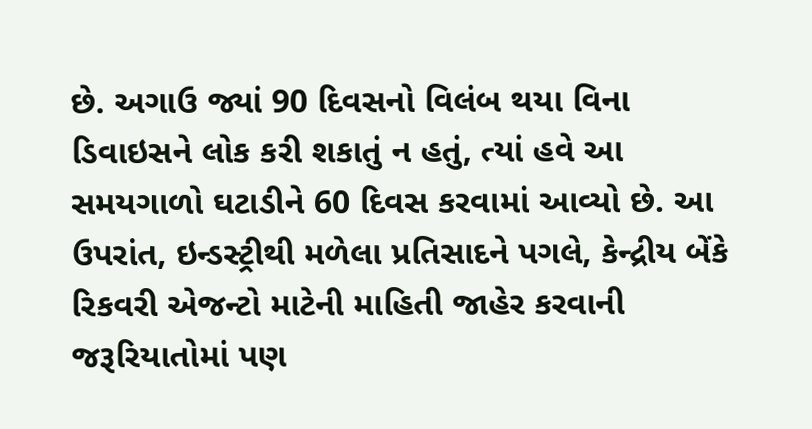છે. અગાઉ જ્યાં 90 દિવસનો વિલંબ થયા વિના ડિવાઇસને લોક કરી શકાતું ન હતું, ત્યાં હવે આ સમયગાળો ઘટાડીને 60 દિવસ કરવામાં આવ્યો છે. આ ઉપરાંત, ઇન્ડસ્ટ્રીથી મળેલા પ્રતિસાદને પગલે, કેન્દ્રીય બેંકે રિકવરી એજન્ટો માટેની માહિતી જાહેર કરવાની જરૂરિયાતોમાં પણ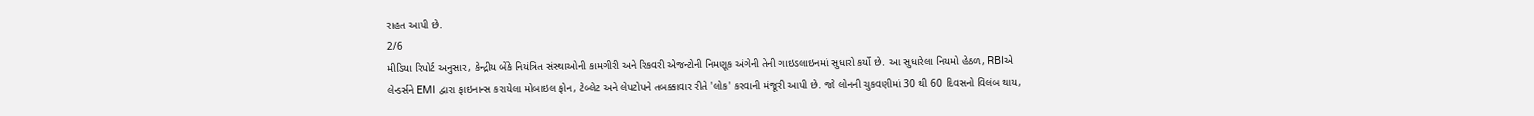રાહત આપી છે.
2/6
મીડિયા રિપોર્ટ અનુસાર, કેન્દ્રીય બેંકે નિયંત્રિત સંસ્થાઓની કામગીરી અને રિકવરી એજન્ટોની નિમણૂક અંગેની તેની ગાઇડલાઇનમાં સુધારો કર્યો છે. આ સુધારેલા નિયમો હેઠળ, RBIએ લેન્ડર્સને EMI દ્વારા ફાઇનાન્સ કરાયેલા મોબાઇલ ફોન, ટેબ્લેટ અને લેપટોપને તબક્કાવાર રીતે 'લોક' કરવાની મંજૂરી આપી છે. જો લોનની ચુકવણીમાં 30 થી 60 દિવસનો વિલંબ થાય,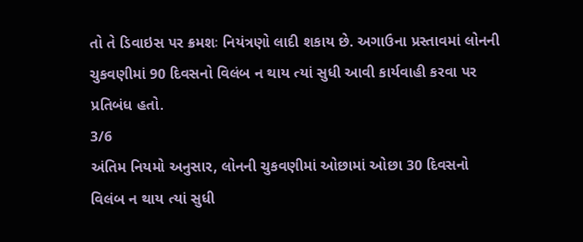તો તે ડિવાઇસ પર ક્રમશઃ નિયંત્રણો લાદી શકાય છે. અગાઉના પ્રસ્તાવમાં લોનની ચુકવણીમાં 90 દિવસનો વિલંબ ન થાય ત્યાં સુધી આવી કાર્યવાહી કરવા પર પ્રતિબંધ હતો.
3/6
અંતિમ નિયમો અનુસાર, લોનની ચુકવણીમાં ઓછામાં ઓછા 30 દિવસનો વિલંબ ન થાય ત્યાં સુધી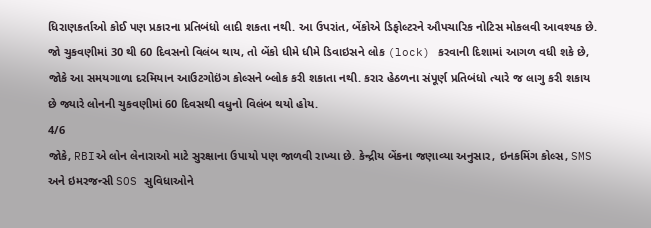ધિરાણકર્તાઓ કોઈ પણ પ્રકારના પ્રતિબંધો લાદી શકતા નથી. આ ઉપરાંત, બેંકોએ ડિફોલ્ટરને ઔપચારિક નોટિસ મોકલવી આવશ્યક છે. જો ચુકવણીમાં 30 થી 60 દિવસનો વિલંબ થાય, તો બેંકો ધીમે ધીમે ડિવાઇસને લોક (lock) કરવાની દિશામાં આગળ વધી શકે છે, જોકે આ સમયગાળા દરમિયાન આઉટગોઇંગ કોલ્સને બ્લોક કરી શકાતા નથી. કરાર હેઠળના સંપૂર્ણ પ્રતિબંધો ત્યારે જ લાગુ કરી શકાય છે જ્યારે લોનની ચુકવણીમાં 60 દિવસથી વધુનો વિલંબ થયો હોય.
4/6
જોકે, RBIએ લોન લેનારાઓ માટે સુરક્ષાના ઉપાયો પણ જાળવી રાખ્યા છે. કેન્દ્રીય બેંકના જણાવ્યા અનુસાર, ઇનકમિંગ કોલ્સ, SMS અને ઇમરજન્સી SOS સુવિધાઓને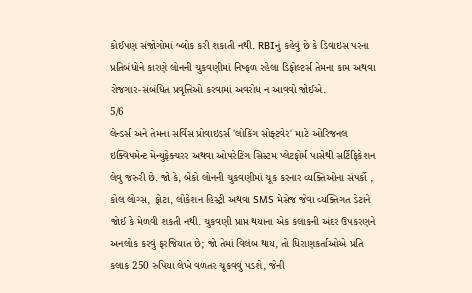કોઈપણ સંજોગોમાં બ્લોક કરી શકાતી નથી. RBIનું કહેવું છે કે ડિવાઇસ પરના પ્રતિબંધોને કારણે લોનની ચુકવણીમાં નિષ્ફળ રહેલા ડિફોલ્ટર્સ તેમના કામ અથવા રોજગાર-સંબંધિત પ્રવૃત્તિઓ કરવામાં અવરોધ ન આવવો જોઈએ.
5/6
લેન્ડર્સ અને તેમના સર્વિસ પ્રોવાઇડર્સ 'લોકિંગ સોફ્ટવેર' માટે ઓરિજનલ ઇક્વિપમેન્ટ મેન્યુફેક્ચરર અથવા ઓપરેટિંગ સિસ્ટમ પ્લેટફોર્મ પાસેથી સર્ટિફિકેશન લેવુ જરુરી છે. જો કે, બેંકો લોનની ચુકવણીમાં ચૂક કરનાર વ્યક્તિઓના સંપર્કો , કોલ લોગ્સ, ફોટા, લોકેશન હિસ્ટ્રી અથવા SMS મેસેજ જેવા વ્યક્તિગત ડેટાને જોઈ કે મેળવી શકતી નથી. ચુકવણી પ્રાપ્ત થયાના એક કલાકની અંદર ઉપકરણને અનલોક કરવું ફરજિયાત છે; જો તેમાં વિલંબ થાય, તો ધિરાણકર્તાઓએ પ્રતિ કલાક 250 રુપિયા લેખે વળતર ચૂકવવું પડશે, જેની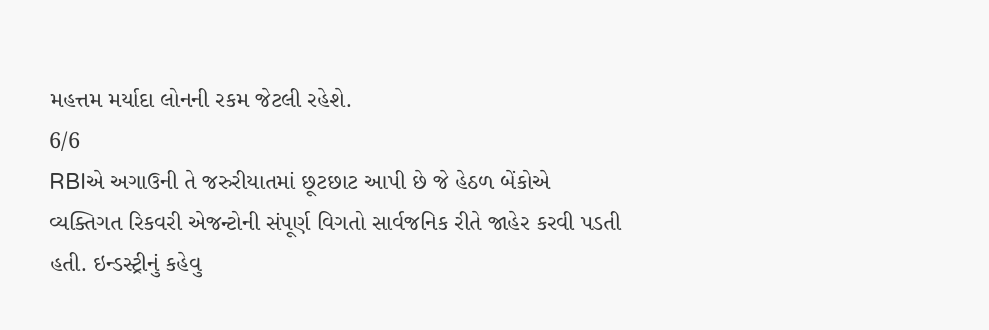મહત્તમ મર્યાદા લોનની રકમ જેટલી રહેશે.
6/6
RBIએ અગાઉની તે જરુરીયાતમાં છૂટછાટ આપી છે જે હેઠળ બેંકોએ વ્યક્તિગત રિકવરી એજન્ટોની સંપૂર્ણ વિગતો સાર્વજનિક રીતે જાહેર કરવી પડતી હતી. ઇન્ડસ્ટ્રીનું કહેવુ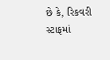છે કે, રિકવરી સ્ટાફમાં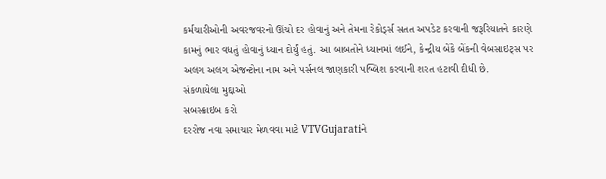કર્મચારીઓની અવરજવરનો ઊંચો દર હોવાનું અને તેમના રેકોર્ડ્સ સતત અપડેટ કરવાની જરૂરિયાતને કારણે કામનું ભાર વધતું હોવાનું ધ્યાન દોર્યું હતું. આ બાબતોને ધ્યાનમાં લઈને, કેન્દ્રીય બેંકે બેંકની વેબસાઇટ્સ પર અલગ અલગ એજન્ટોના નામ અને પર્સનલ જાણકારી પબ્લિશ કરવાની શરત હટાવી દીધી છે.
સંકળાયેલા મુદ્દાઓ
સબસ્ક્રાઇબ કરો
દરરોજ નવા સમાચાર મેળવવા માટે VTVGujaratiને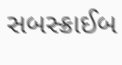સબસ્ક્રાઈબ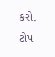કરો.
ટોપ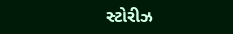સ્ટોરીઝ